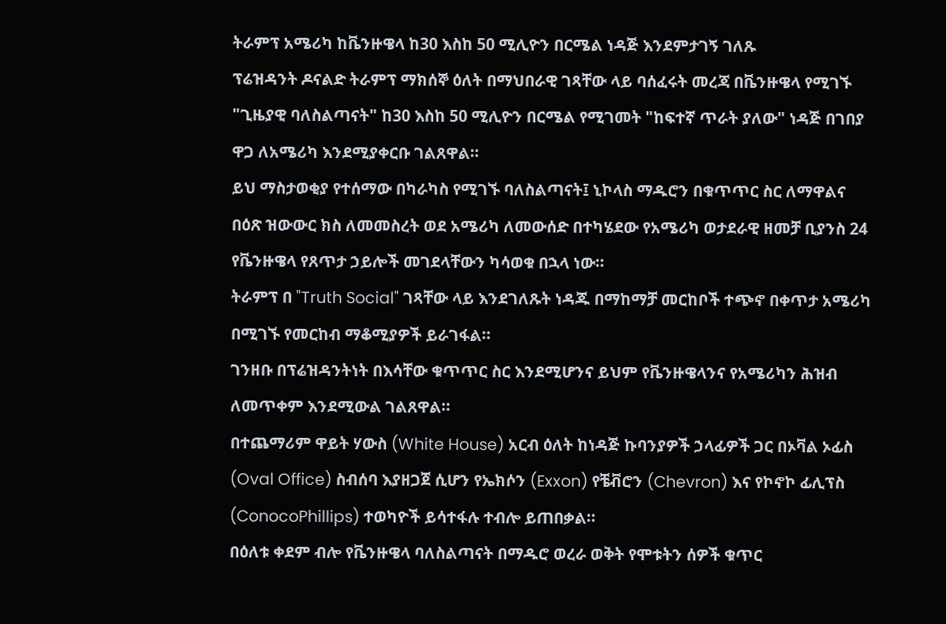ትራምፕ አሜሪካ ከቬንዙዌላ ከ30 እስከ 50 ሚሊዮን በርሜል ነዳጅ እንደምታገኝ ገለጹ
ፕሬዝዳንት ዶናልድ ትራምፕ ማክሰኞ ዕለት በማህበራዊ ገጻቸው ላይ ባሰፈሩት መረጃ በቬንዙዌላ የሚገኙ "ጊዜያዊ ባለስልጣናት" ከ30 እስከ 50 ሚሊዮን በርሜል የሚገመት "ከፍተኛ ጥራት ያለው" ነዳጅ በገበያ ዋጋ ለአሜሪካ እንደሚያቀርቡ ገልጸዋል።
ይህ ማስታወቂያ የተሰማው በካራካስ የሚገኙ ባለስልጣናት፤ ኒኮላስ ማዱሮን በቁጥጥር ስር ለማዋልና በዕጽ ዝውውር ክስ ለመመስረት ወደ አሜሪካ ለመውሰድ በተካሄደው የአሜሪካ ወታደራዊ ዘመቻ ቢያንስ 24 የቬንዙዌላ የጸጥታ ኃይሎች መገደላቸውን ካሳወቁ በኋላ ነው።
ትራምፕ በ "Truth Social" ገጻቸው ላይ እንደገለጹት ነዳጁ በማከማቻ መርከቦች ተጭኖ በቀጥታ አሜሪካ በሚገኙ የመርከብ ማቆሚያዎች ይራገፋል።
ገንዘቡ በፕሬዝዳንትነት በእሳቸው ቁጥጥር ስር እንደሚሆንና ይህም የቬንዙዌላንና የአሜሪካን ሕዝብ ለመጥቀም እንደሚውል ገልጸዋል።
በተጨማሪም ዋይት ሃውስ (White House) አርብ ዕለት ከነዳጅ ኩባንያዎች ኃላፊዎች ጋር በኦቫል ኦፊስ (Oval Office) ስብሰባ እያዘጋጀ ሲሆን የኤክሶን (Exxon) የቼቭሮን (Chevron) እና የኮኖኮ ፊሊፕስ (ConocoPhillips) ተወካዮች ይሳተፋሉ ተብሎ ይጠበቃል።
በዕለቱ ቀደም ብሎ የቬንዙዌላ ባለስልጣናት በማዱሮ ወረራ ወቅት የሞቱትን ሰዎች ቁጥር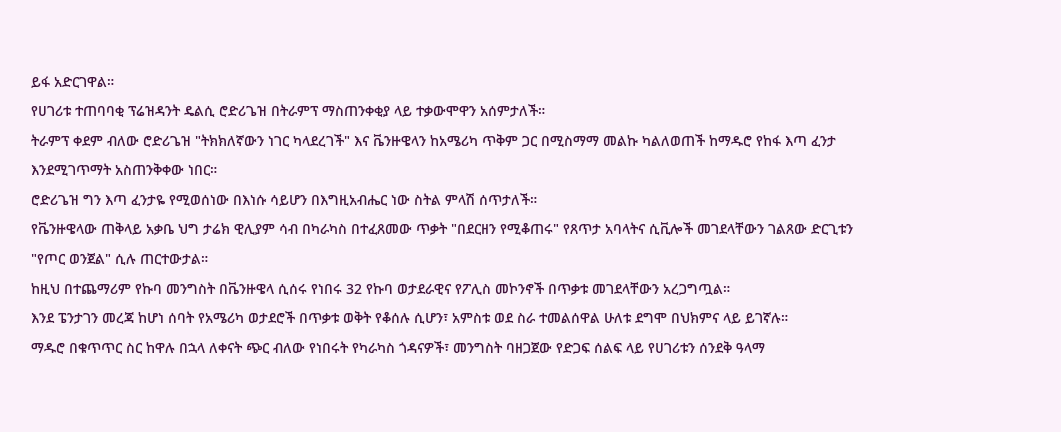ይፋ አድርገዋል።
የሀገሪቱ ተጠባባቂ ፕሬዝዳንት ዴልሲ ሮድሪጌዝ በትራምፕ ማስጠንቀቂያ ላይ ተቃውሞዋን አሰምታለች።
ትራምፕ ቀደም ብለው ሮድሪጌዝ "ትክክለኛውን ነገር ካላደረገች" እና ቬንዙዌላን ከአሜሪካ ጥቅም ጋር በሚስማማ መልኩ ካልለወጠች ከማዱሮ የከፋ እጣ ፈንታ እንደሚገጥማት አስጠንቅቀው ነበር።
ሮድሪጌዝ ግን እጣ ፈንታዬ የሚወሰነው በእነሱ ሳይሆን በእግዚአብሔር ነው ስትል ምላሽ ሰጥታለች።
የቬንዙዌላው ጠቅላይ አቃቤ ህግ ታሬክ ዊሊያም ሳብ በካራካስ በተፈጸመው ጥቃት "በደርዘን የሚቆጠሩ" የጸጥታ አባላትና ሲቪሎች መገደላቸውን ገልጸው ድርጊቱን "የጦር ወንጀል" ሲሉ ጠርተውታል።
ከዚህ በተጨማሪም የኩባ መንግስት በቬንዙዌላ ሲሰሩ የነበሩ 32 የኩባ ወታደራዊና የፖሊስ መኮንኖች በጥቃቱ መገደላቸውን አረጋግጧል።
እንደ ፔንታገን መረጃ ከሆነ ሰባት የአሜሪካ ወታደሮች በጥቃቱ ወቅት የቆሰሉ ሲሆን፣ አምስቱ ወደ ስራ ተመልሰዋል ሁለቱ ደግሞ በህክምና ላይ ይገኛሉ።
ማዱሮ በቁጥጥር ስር ከዋሉ በኋላ ለቀናት ጭር ብለው የነበሩት የካራካስ ጎዳናዎች፣ መንግስት ባዘጋጀው የድጋፍ ሰልፍ ላይ የሀገሪቱን ሰንደቅ ዓላማ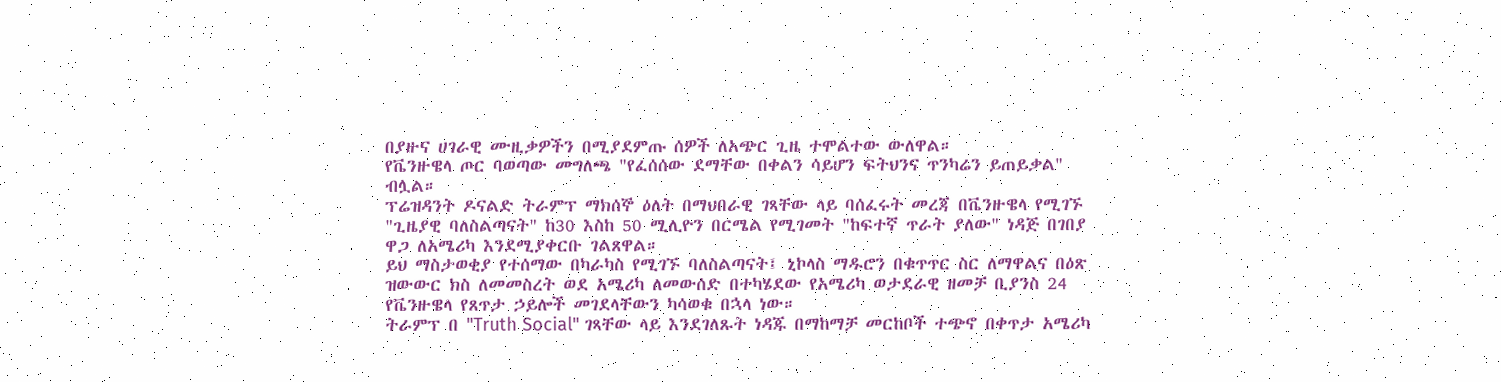በያዙና ሀገራዊ ሙዚቃዎችን በሚያደምጡ ሰዎች ለአጭር ጊዜ ተሞልተው ውለዋል።
የቬንዙዌላ ጦር ባወጣው መግለጫ "የፈሰሰው ደማቸው በቀልን ሳይሆን ፍትህንና ጥንካሬን ይጠይቃል" ብሏል።
ፕሬዝዳንት ዶናልድ ትራምፕ ማክሰኞ ዕለት በማህበራዊ ገጻቸው ላይ ባሰፈሩት መረጃ በቬንዙዌላ የሚገኙ "ጊዜያዊ ባለስልጣናት" ከ30 እስከ 50 ሚሊዮን በርሜል የሚገመት "ከፍተኛ ጥራት ያለው" ነዳጅ በገበያ ዋጋ ለአሜሪካ እንደሚያቀርቡ ገልጸዋል።
ይህ ማስታወቂያ የተሰማው በካራካስ የሚገኙ ባለስልጣናት፤ ኒኮላስ ማዱሮን በቁጥጥር ስር ለማዋልና በዕጽ ዝውውር ክስ ለመመስረት ወደ አሜሪካ ለመውሰድ በተካሄደው የአሜሪካ ወታደራዊ ዘመቻ ቢያንስ 24 የቬንዙዌላ የጸጥታ ኃይሎች መገደላቸውን ካሳወቁ በኋላ ነው።
ትራምፕ በ "Truth Social" ገጻቸው ላይ እንደገለጹት ነዳጁ በማከማቻ መርከቦች ተጭኖ በቀጥታ አሜሪካ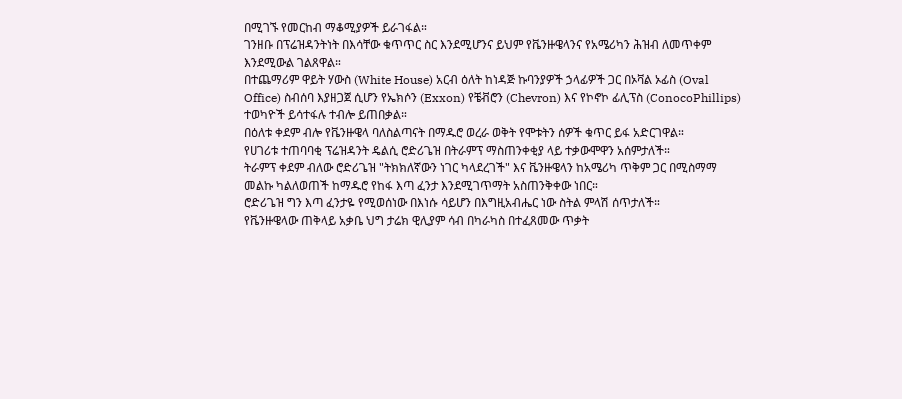በሚገኙ የመርከብ ማቆሚያዎች ይራገፋል።
ገንዘቡ በፕሬዝዳንትነት በእሳቸው ቁጥጥር ስር እንደሚሆንና ይህም የቬንዙዌላንና የአሜሪካን ሕዝብ ለመጥቀም እንደሚውል ገልጸዋል።
በተጨማሪም ዋይት ሃውስ (White House) አርብ ዕለት ከነዳጅ ኩባንያዎች ኃላፊዎች ጋር በኦቫል ኦፊስ (Oval Office) ስብሰባ እያዘጋጀ ሲሆን የኤክሶን (Exxon) የቼቭሮን (Chevron) እና የኮኖኮ ፊሊፕስ (ConocoPhillips) ተወካዮች ይሳተፋሉ ተብሎ ይጠበቃል።
በዕለቱ ቀደም ብሎ የቬንዙዌላ ባለስልጣናት በማዱሮ ወረራ ወቅት የሞቱትን ሰዎች ቁጥር ይፋ አድርገዋል።
የሀገሪቱ ተጠባባቂ ፕሬዝዳንት ዴልሲ ሮድሪጌዝ በትራምፕ ማስጠንቀቂያ ላይ ተቃውሞዋን አሰምታለች።
ትራምፕ ቀደም ብለው ሮድሪጌዝ "ትክክለኛውን ነገር ካላደረገች" እና ቬንዙዌላን ከአሜሪካ ጥቅም ጋር በሚስማማ መልኩ ካልለወጠች ከማዱሮ የከፋ እጣ ፈንታ እንደሚገጥማት አስጠንቅቀው ነበር።
ሮድሪጌዝ ግን እጣ ፈንታዬ የሚወሰነው በእነሱ ሳይሆን በእግዚአብሔር ነው ስትል ምላሽ ሰጥታለች።
የቬንዙዌላው ጠቅላይ አቃቤ ህግ ታሬክ ዊሊያም ሳብ በካራካስ በተፈጸመው ጥቃት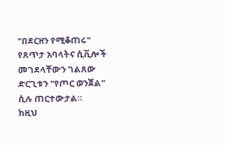"በደርዘን የሚቆጠሩ" የጸጥታ አባላትና ሲቪሎች መገደላቸውን ገልጸው ድርጊቱን "የጦር ወንጀል" ሲሉ ጠርተውታል።
ከዚህ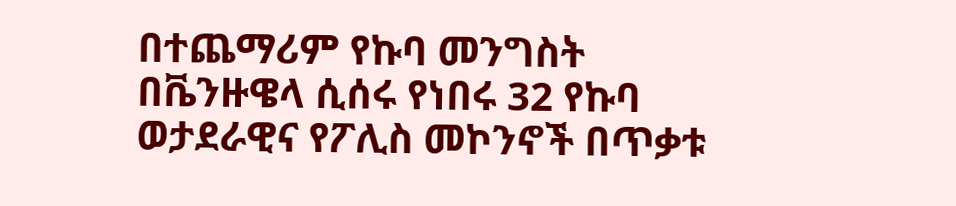በተጨማሪም የኩባ መንግስት በቬንዙዌላ ሲሰሩ የነበሩ 32 የኩባ ወታደራዊና የፖሊስ መኮንኖች በጥቃቱ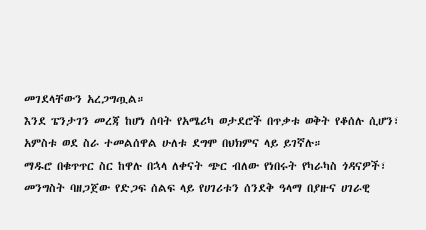መገደላቸውን አረጋግጧል።
እንደ ፔንታገን መረጃ ከሆነ ሰባት የአሜሪካ ወታደሮች በጥቃቱ ወቅት የቆሰሉ ሲሆን፣ አምስቱ ወደ ስራ ተመልሰዋል ሁለቱ ደግሞ በህክምና ላይ ይገኛሉ።
ማዱሮ በቁጥጥር ስር ከዋሉ በኋላ ለቀናት ጭር ብለው የነበሩት የካራካስ ጎዳናዎች፣ መንግስት ባዘጋጀው የድጋፍ ሰልፍ ላይ የሀገሪቱን ሰንደቅ ዓላማ በያዙና ሀገራዊ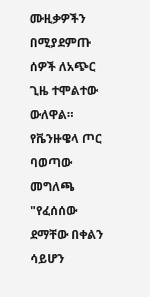ሙዚቃዎችን በሚያደምጡ ሰዎች ለአጭር ጊዜ ተሞልተው ውለዋል።
የቬንዙዌላ ጦር ባወጣው መግለጫ "የፈሰሰው ደማቸው በቀልን ሳይሆን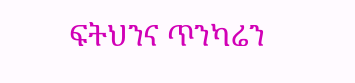ፍትህንና ጥንካሬን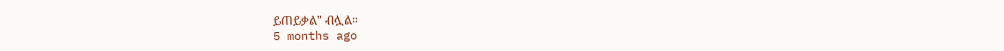ይጠይቃል" ብሏል።
5 months ago